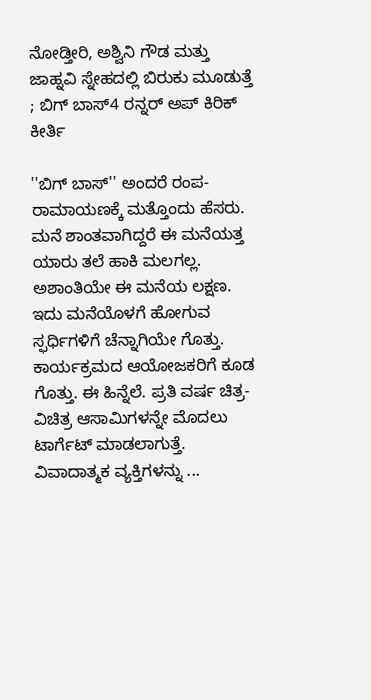ನೋಡ್ತೀರಿ, ಅಶ್ವಿನಿ ಗೌಡ ಮತ್ತು ಜಾಹ್ನವಿ ಸ್ನೇಹದಲ್ಲಿ ಬಿರುಕು ಮೂಡುತ್ತೆ ; ಬಿಗ್ ಬಾಸ್4 ರನ್ನರ್ ಅಪ್ ಕಿರಿಕ್ ಕೀರ್ತಿ

''ಬಿಗ್ ಬಾಸ್'' ಅಂದರೆ ರಂಪ-ರಾಮಾಯಣಕ್ಕೆ ಮತ್ತೊಂದು ಹೆಸರು. ಮನೆ ಶಾಂತವಾಗಿದ್ದರೆ ಈ ಮನೆಯತ್ತ ಯಾರು ತಲೆ ಹಾಕಿ ಮಲಗಲ್ಲ. ಅಶಾಂತಿಯೇ ಈ ಮನೆಯ ಲಕ್ಷಣ. ಇದು ಮನೆಯೊಳಗೆ ಹೋಗುವ ಸ್ಫರ್ಧಿಗಳಿಗೆ ಚೆನ್ನಾಗಿಯೇ ಗೊತ್ತು. ಕಾರ್ಯಕ್ರಮದ ಆಯೋಜಕರಿಗೆ ಕೂಡ ಗೊತ್ತು. ಈ ಹಿನ್ನೆಲೆ. ಪ್ರತಿ ವರ್ಷ ಚಿತ್ರ-ವಿಚಿತ್ರ ಆಸಾಮಿಗಳನ್ನೇ ಮೊದಲು ಟಾರ್ಗೆಟ್ ಮಾಡಲಾಗುತ್ತೆ. ವಿವಾದಾತ್ಮಕ ವ್ಯಕ್ತಿಗಳನ್ನು ...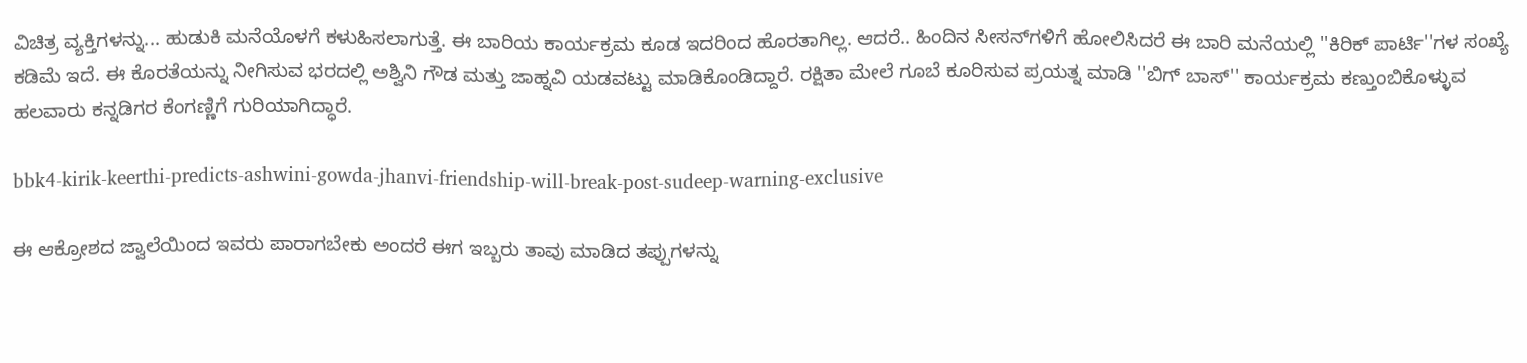ವಿಚಿತ್ರ ವ್ಯಕ್ತಿಗಳನ್ನು... ಹುಡುಕಿ ಮನೆಯೊಳಗೆ ಕಳುಹಿಸಲಾಗುತ್ತೆ. ಈ ಬಾರಿಯ ಕಾರ್ಯಕ್ರಮ ಕೂಡ ಇದರಿಂದ ಹೊರತಾಗಿಲ್ಲ. ಆದರೆ.. ಹಿಂದಿನ ಸೀಸನ್‌ಗಳಿಗೆ ಹೋಲಿಸಿದರೆ ಈ ಬಾರಿ ಮನೆಯಲ್ಲಿ ''ಕಿರಿಕ್ ಪಾರ್ಟಿ''ಗಳ ಸಂಖ್ಯೆ ಕಡಿಮೆ ಇದೆ. ಈ ಕೊರತೆಯನ್ನು ನೀಗಿಸುವ ಭರದಲ್ಲಿ ಅಶ್ವಿನಿ ಗೌಡ ಮತ್ತು ಜಾಹ್ನವಿ ಯಡವಟ್ಟು ಮಾಡಿಕೊಂಡಿದ್ದಾರೆ. ರಕ್ಷಿತಾ ಮೇಲೆ ಗೂಬೆ ಕೂರಿಸುವ ಪ್ರಯತ್ನ ಮಾಡಿ ''ಬಿಗ್ ಬಾಸ್‌'' ಕಾರ್ಯಕ್ರಮ ಕಣ್ತುಂಬಿಕೊಳ್ಳುವ ಹಲವಾರು ಕನ್ನಡಿಗರ ಕೆಂಗಣ್ಣಿಗೆ ಗುರಿಯಾಗಿದ್ಧಾರೆ.

bbk4-kirik-keerthi-predicts-ashwini-gowda-jhanvi-friendship-will-break-post-sudeep-warning-exclusive

ಈ ಆಕ್ರೋಶದ ಜ್ವಾಲೆಯಿಂದ ಇವರು ಪಾರಾಗಬೇಕು ಅಂದರೆ ಈಗ ಇಬ್ಬರು ತಾವು ಮಾಡಿದ ತಪ್ಪುಗಳನ್ನು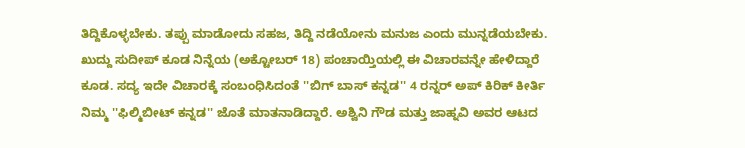ತಿದ್ದಿಕೊಳ್ಳಬೇಕು. ತಪ್ಪು ಮಾಡೋದು ಸಹಜ, ತಿದ್ದಿ ನಡೆಯೋನು ಮನುಜ ಎಂದು ಮುನ್ನಡೆಯಬೇಕು. ಖುದ್ದು ಸುದೀಪ್ ಕೂಡ ನಿನ್ನೆಯ (ಅಕ್ಟೋಬರ್ 18) ಪಂಚಾಯ್ತಿಯಲ್ಲಿ ಈ ವಿಚಾರವನ್ನೇ ಹೇಳಿದ್ದಾರೆ ಕೂಡ. ಸದ್ಯ ಇದೇ ವಿಚಾರಕ್ಕೆ ಸಂಬಂಧಿಸಿದಂತೆ ''ಬಿಗ್ ಬಾಸ್ ಕನ್ನಡ'' 4 ರನ್ನರ್ ಅಪ್ ಕಿರಿಕ್ ಕೀರ್ತಿ ನಿಮ್ಮ ''ಫಿಲ್ಮಿಬೀಟ್ ಕನ್ನಡ'' ಜೊತೆ ಮಾತನಾಡಿದ್ದಾರೆ. ಅಶ್ವಿನಿ ಗೌಡ ಮತ್ತು ಜಾಹ್ನವಿ ಅವರ ಆಟದ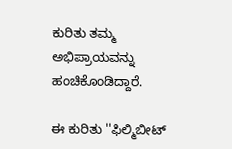ಕುರಿತು ತಮ್ಮ ಅಭಿಪ್ರಾಯವನ್ನು ಹಂಚಿಕೊಂಡಿದ್ದಾರೆ.

ಈ ಕುರಿತು ''ಫಿಲ್ಮಿಬೀಟ್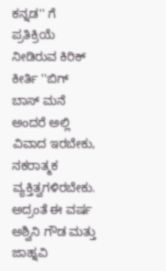ಕನ್ನಡ'' ಗೆ ಪ್ರತಿಕ್ರಿಯೆ ನೀಡಿರುವ ಕಿರಿಕ್ ಕೀರ್ತಿ ''ಬಿಗ್ ಬಾಸ್ ಮನೆ ಅಂದರೆ ಅಲ್ಲಿ ವಿವಾದ ಇರಬೇಕು, ನಕರಾತ್ಮಕ ವ್ಯಕ್ತಿತ್ವಗಳಿರಬೇಕು. ಅದ್ರಂತೆ ಈ ವರ್ಷ ಅಶ್ವಿನಿ ಗೌಡ ಮತ್ತು ಜಾಹ್ನವಿ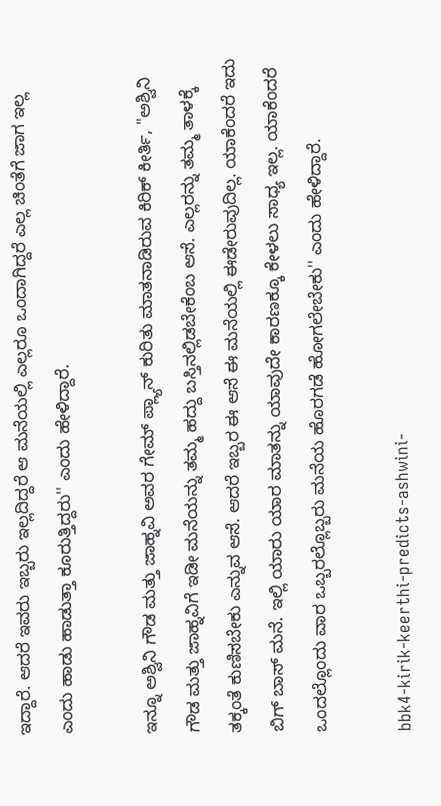ಇದ್ದಾರೆ. ಆದರೆ ಇವರು ಇಬ್ಬರು ಇಲ್ಲದಿದ್ದರೆ ಆ ಮನೆಯಲ್ಲಿ ಎಲ್ಲರೂ ಒಂದಾಗಿದ್ದರೆ ಎಲ್ಲ ಚಿಂತೆಗೆ ಜಾಗ ಇಲ್ಲ ಎಂದು ಹಾಡು ಹಾಡುತ್ತಾ ಕೂರುತ್ತಿದ್ದರು'' ಎಂದು ಹೇಳಿದ್ದಾರೆ.

ಇನ್ನೂ ಅಶ್ವಿನಿ ಗೌಡ ಮತ್ತು ಜಾಹ್ನವಿ ಅವರ ಗೇಮ್ ಪ್ಲ್ಯಾನ್ ಕುರಿತು ಮಾತನಾಡಿರುವ ಕಿರಿಕ್ ಕೀರ್ತಿ, ''ಅಶ್ವಿನಿ ಗೌಡ ಮತ್ತು ಜಾಹ್ನವಿಗೆ ಇಡೀ ಮನೆಯನ್ನು ತಮ್ಮ ಹದ್ದು ಬಸ್ತಿನಲ್ಲಿಡಬೇಕೆಂಬ ಆಸೆ. ಎಲ್ಲರನ್ನು ತಮ್ಮ ತಾಳಕ್ಕೆ ತಕ್ಕಂತೆ ಕುಣಿಸಬೇಕು ಎನ್ನುವ ಆಸೆ. ಆದರೆ ಇಬ್ಬರ ಈ ಆಸೆ ಈ ಮನೆಯಲ್ಲಿ ಈಡೇರುವುದಿಲ್ಲ. ಯಾಕೆಂದರೆ ಇದು ಬಿಗ್ ಬಾಸ್ ಮನೆ. ಇಲ್ಲಿ ಯಾರು ಯಾರ ಮಾತನ್ನು ಯಾವುದೇ ಕಾರಣಕ್ಕೂ ಕೇಳಲು ಸಾಧ್ಯ ಇಲ್ಲ. ಯಾಕೆಂದರೆ ಒಂದಲ್ಲೊಂದು ವಾರ ಒಬ್ಬರಲ್ಲೊಬ್ಬರು ಮನೆಯ ಹೊರಗಡೆ ಹೋಗಲೇಬೇಕು'' ಎಂದು ಹೇಳಿದ್ದಾರೆ.

bbk4-kirik-keerthi-predicts-ashwini-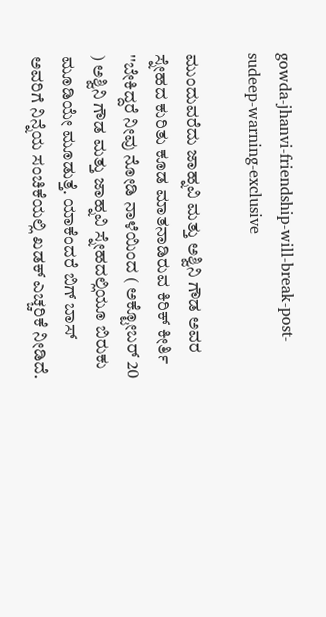gowda-jhanvi-friendship-will-break-post-sudeep-warning-exclusive

ಮುಂದುವರೆದು ಜಾಹ್ನವಿ ಮತ್ತು ಅಶ್ವಿನಿ ಗೌಡ ಅವರ ಸ್ನೇಹದ ಕುರಿತು ಕೂಡ ಮಾತನಾಡಿರುವ ಕಿರಿಕ್ ಕೀರ್ತಿ ''ಬೇಕಿದ್ದರೆ ನೀವು ನೋಡಿ ನಾಳೆಯಿಂದ ( ಅಕ್ಟೋಬರ್ 20 ) ಅಶ್ವಿನಿ ಗೌಡ ಮತ್ತು ಜಾಹ್ನವಿ ಸ್ನೇಹದಲ್ಲಿಯೂ ಬಿರುಕು ಮೂಡಿಯೇ ಮೂಡುತ್ತೆ. ಯಾಕೆಂದರೆ ಬಿಗ್ ಬಾಸ್ ಅವರಿಗೆ ನಿನ್ನೆಯ ಸಂಚಿಕೆಯಲ್ಲಿ ಖಡಕ್ ಎಚ್ಚರಿಕೆ ನೀಡಿದೆ.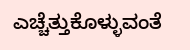ಎಚ್ಚೆತ್ತುಕೊಳ್ಳುವಂತೆ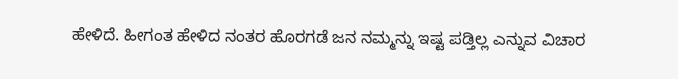ಹೇಳಿದೆ. ಹೀಗಂತ ಹೇಳಿದ ನಂತರ ಹೊರಗಡೆ ಜನ ನಮ್ಮನ್ನು ಇಷ್ಟ ಪಡ್ತಿಲ್ಲ ಎನ್ನುವ ವಿಚಾರ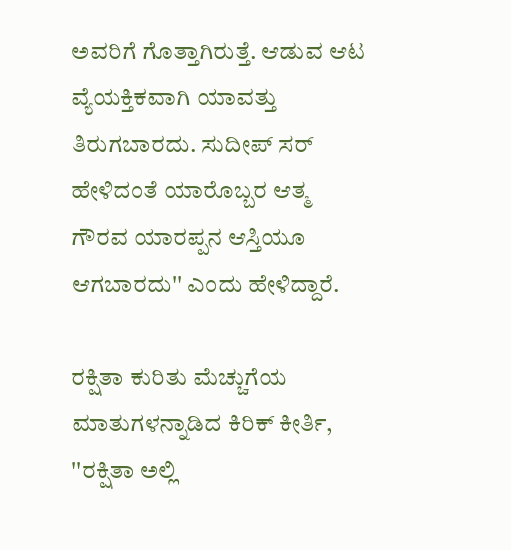ಅವರಿಗೆ ಗೊತ್ತಾಗಿರುತ್ತೆ. ಆಡುವ ಆಟ ವ್ಯೆಯಕ್ತಿಕವಾಗಿ ಯಾವತ್ತು ತಿರುಗಬಾರದು. ಸುದೀಪ್ ಸರ್ ಹೇಳಿದಂತೆ ಯಾರೊಬ್ಬರ ಆತ್ಮ ಗೌರವ ಯಾರಪ್ಪನ ಆಸ್ತಿಯೂ ಆಗಬಾರದು'' ಎಂದು ಹೇಳಿದ್ದಾರೆ.

ರಕ್ಷಿತಾ ಕುರಿತು ಮೆಚ್ಚುಗೆಯ ಮಾತುಗಳನ್ನಾಡಿದ ಕಿರಿಕ್ ಕೀರ್ತಿ, ''ರಕ್ಷಿತಾ ಅಲ್ಲಿ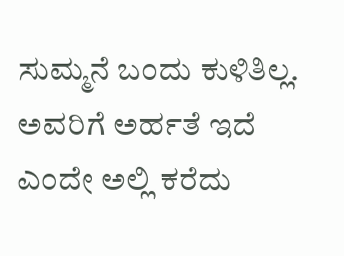ಸುಮ್ಮನೆ ಬಂದು ಕುಳಿತಿಲ್ಲ. ಅವರಿಗೆ ಅರ್ಹತೆ ಇದೆ ಎಂದೇ ಅಲ್ಲಿ ಕರೆದು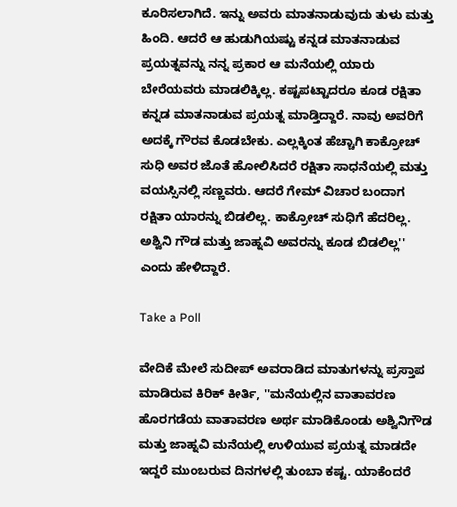ಕೂರಿಸಲಾಗಿದೆ. ಇನ್ನು ಅವರು ಮಾತನಾಡುವುದು ತುಳು ಮತ್ತು ಹಿಂದಿ. ಆದರೆ ಆ ಹುಡುಗಿಯಷ್ಟು ಕನ್ನಡ ಮಾತನಾಡುವ ಪ್ರಯತ್ನವನ್ನು ನನ್ನ ಪ್ರಕಾರ ಆ ಮನೆಯಲ್ಲಿ ಯಾರು ಬೇರೆಯವರು ಮಾಡಲಿಕ್ಕಿಲ್ಲ. ಕಷ್ಟಪಟ್ಟಾದರೂ ಕೂಡ ರಕ್ಷಿತಾ ಕನ್ನಡ ಮಾತನಾಡುವ ಪ್ರಯತ್ನ ಮಾಡ್ತಿದ್ದಾರೆ. ನಾವು ಅವರಿಗೆ ಅದಕ್ಕೆ ಗೌರವ ಕೊಡಬೇಕು. ಎಲ್ಲಕ್ಕಿಂತ ಹೆಚ್ಚಾಗಿ ಕಾಕ್ರೋಚ್ ಸುಧಿ ಅವರ ಜೊತೆ ಹೋಲಿಸಿದರೆ ರಕ್ಷಿತಾ ಸಾಧನೆಯಲ್ಲಿ ಮತ್ತು ವಯಸ್ಸಿನಲ್ಲಿ ಸಣ್ಣವರು. ಆದರೆ ಗೇಮ್ ವಿಚಾರ ಬಂದಾಗ ರಕ್ಷಿತಾ ಯಾರನ್ನು ಬಿಡಲಿಲ್ಲ. ಕಾಕ್ರೋಚ್ ಸುಧಿಗೆ ಹೆದರಿಲ್ಲ. ಅಶ್ವಿನಿ ಗೌಡ ಮತ್ತು ಜಾಹ್ನವಿ ಅವರನ್ನು ಕೂಡ ಬಿಡಲಿಲ್ಲ'' ಎಂದು ಹೇಳಿದ್ದಾರೆ.

Take a Poll

ವೇದಿಕೆ ಮೇಲೆ ಸುದೀಪ್ ಅವರಾಡಿದ ಮಾತುಗಳನ್ನು ಪ್ರಸ್ತಾಪ ಮಾಡಿರುವ ಕಿರಿಕ್ ಕೀರ್ತಿ, ''ಮನೆಯಲ್ಲಿನ ವಾತಾವರಣ ಹೊರಗಡೆಯ ವಾತಾವರಣ ಅರ್ಥ ಮಾಡಿಕೊಂಡು ಅಶ್ವಿನಿಗೌಡ ಮತ್ತು ಜಾಹ್ನವಿ ಮನೆಯಲ್ಲಿ ಉಳಿಯುವ ಪ್ರಯತ್ನ ಮಾಡದೇ ಇದ್ದರೆ ಮುಂಬರುವ ದಿನಗಳಲ್ಲಿ ತುಂಬಾ ಕಷ್ಟ. ಯಾಕೆಂದರೆ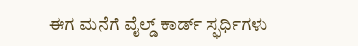ಈಗ ಮನೆಗೆ ವೈಲ್ಡ್ ಕಾರ್ಡ್‌ ಸ್ಫರ್ಧಿಗಳು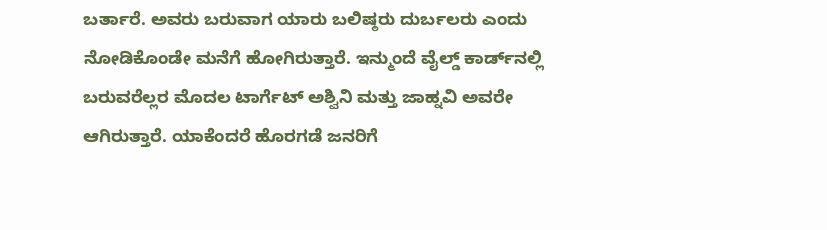ಬರ್ತಾರೆ. ಅವರು ಬರುವಾಗ ಯಾರು ಬಲಿಷ್ಠರು ದುರ್ಬಲರು ಎಂದು ನೋಡಿಕೊಂಡೇ ಮನೆಗೆ ಹೋಗಿರುತ್ತಾರೆ. ಇನ್ಮುಂದೆ ವೈಲ್ಡ್ ಕಾರ್ಡ್‌ನಲ್ಲಿ ಬರುವರೆಲ್ಲರ ಮೊದಲ ಟಾರ್ಗೆಟ್ ಅಶ್ವಿನಿ ಮತ್ತು ಜಾಹ್ನವಿ ಅವರೇ ಆಗಿರುತ್ತಾರೆ. ಯಾಕೆಂದರೆ ಹೊರಗಡೆ ಜನರಿಗೆ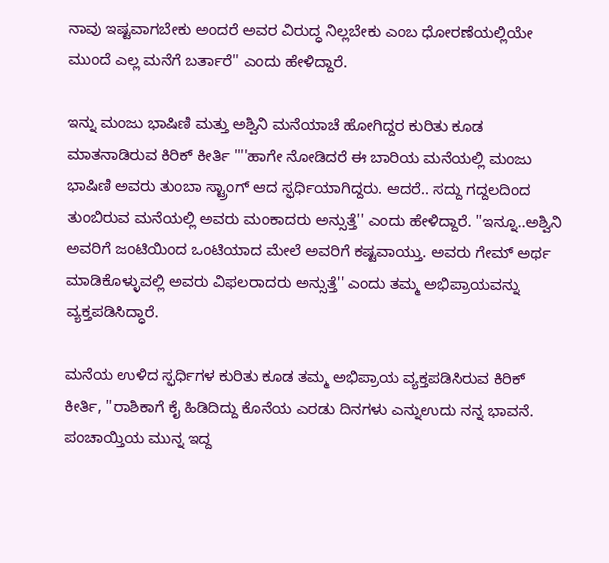ನಾವು ಇಷ್ಟವಾಗಬೇಕು ಅಂದರೆ ಅವರ ವಿರುದ್ಧ ನಿಲ್ಲಬೇಕು ಎಂಬ ಧೋರಣೆಯಲ್ಲಿಯೇ ಮುಂದೆ ಎಲ್ಲ ಮನೆಗೆ ಬರ್ತಾರೆ'' ಎಂದು ಹೇಳಿದ್ದಾರೆ.

ಇನ್ನು ಮಂಜು ಭಾಷಿಣಿ ಮತ್ತು ಅಶ್ವಿನಿ ಮನೆಯಾಚೆ ಹೋಗಿದ್ದರ ಕುರಿತು ಕೂಡ ಮಾತನಾಡಿರುವ ಕಿರಿಕ್ ಕೀರ್ತಿ ''''ಹಾಗೇ ನೋಡಿದರೆ ಈ ಬಾರಿಯ ಮನೆಯಲ್ಲಿ ಮಂಜು ಭಾಷಿಣಿ ಅವರು ತುಂಬಾ ಸ್ಟ್ರಾಂಗ್ ಆದ ಸ್ಫರ್ಧಿಯಾಗಿದ್ದರು. ಆದರೆ.. ಸದ್ದು ಗದ್ದಲದಿಂದ ತುಂಬಿರುವ ಮನೆಯಲ್ಲಿ ಅವರು ಮಂಕಾದರು ಅನ್ಸುತ್ತೆ'' ಎಂದು ಹೇಳಿದ್ದಾರೆ. ''ಇನ್ನೂ..ಅಶ್ವಿನಿ ಅವರಿಗೆ ಜಂಟಿಯಿಂದ ಒಂಟಿಯಾದ ಮೇಲೆ ಅವರಿಗೆ ಕಷ್ಟವಾಯ್ತು. ಅವರು ಗೇಮ್ ಅರ್ಥ ಮಾಡಿಕೊಳ್ಳುವಲ್ಲಿ ಅವರು ವಿಫಲರಾದರು ಅನ್ಸುತ್ತೆ'' ಎಂದು ತಮ್ಮ ಅಭಿಪ್ರಾಯವನ್ನು ವ್ಯಕ್ತಪಡಿಸಿದ್ಧಾರೆ.

ಮನೆಯ ಉಳಿದ ಸ್ಫರ್ಧಿಗಳ ಕುರಿತು ಕೂಡ ತಮ್ಮ ಅಭಿಪ್ರಾಯ ವ್ಯಕ್ತಪಡಿಸಿರುವ ಕಿರಿಕ್ ಕೀರ್ತಿ, ''ರಾಶಿಕಾಗೆ ಕೈ ಹಿಡಿದಿದ್ದು ಕೊನೆಯ ಎರಡು ದಿನಗಳು ಎನ್ನುಉದು ನನ್ನ ಭಾವನೆ. ಪಂಚಾಯ್ತಿಯ ಮುನ್ನ ಇದ್ದ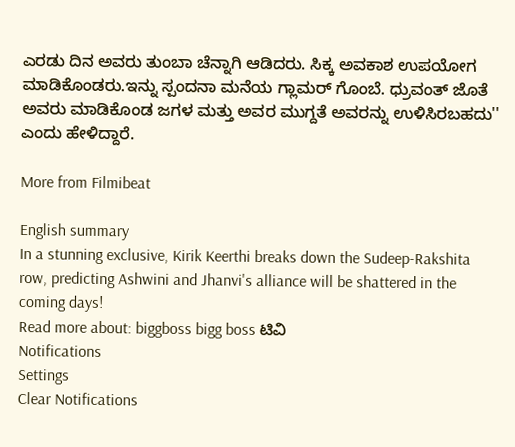ಎರಡು ದಿನ ಅವರು ತುಂಬಾ ಚೆನ್ನಾಗಿ ಆಡಿದರು. ಸಿಕ್ಕ ಅವಕಾಶ ಉಪಯೋಗ ಮಾಡಿಕೊಂಡರು.ಇನ್ನು ಸ್ಪಂದನಾ ಮನೆಯ ಗ್ಲಾಮರ್ ಗೊಂಬೆ. ಧ್ರುವಂತ್ ಜೊತೆ ಅವರು ಮಾಡಿಕೊಂಡ ಜಗಳ ಮತ್ತು ಅವರ ಮುಗ್ದತೆ ಅವರನ್ನು ಉಳಿಸಿರಬಹದು'' ಎಂದು ಹೇಳಿದ್ದಾರೆ.

More from Filmibeat

English summary
In a stunning exclusive, Kirik Keerthi breaks down the Sudeep-Rakshita row, predicting Ashwini and Jhanvi's alliance will be shattered in the coming days!
Read more about: biggboss bigg boss ಟಿವಿ
Notifications
Settings
Clear Notifications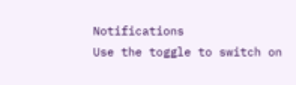Notifications
Use the toggle to switch on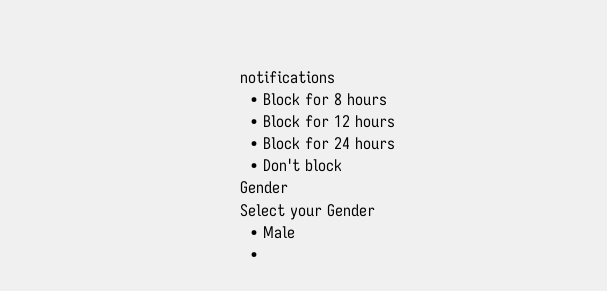notifications
  • Block for 8 hours
  • Block for 12 hours
  • Block for 24 hours
  • Don't block
Gender
Select your Gender
  • Male
  •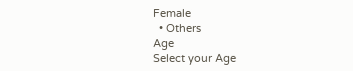Female
  • Others
Age
Select your Age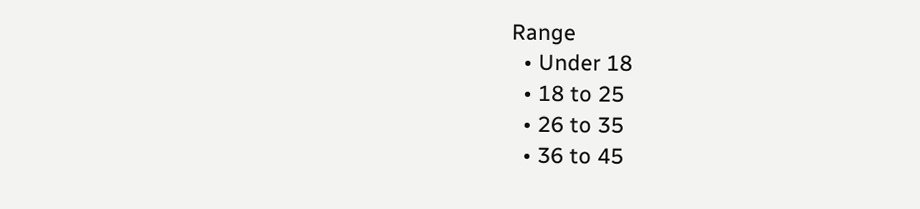Range
  • Under 18
  • 18 to 25
  • 26 to 35
  • 36 to 45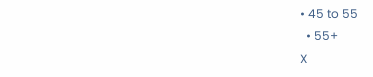• 45 to 55
  • 55+
X